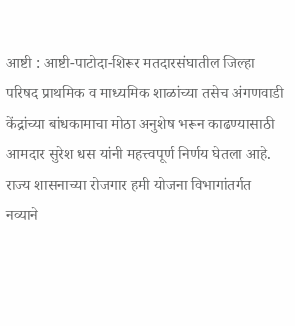आष्टी : आष्टी-पाटोदा-शिरूर मतदारसंघातील जिल्हा परिषद प्राथमिक व माध्यमिक शाळांच्या तसेच अंगणवाडी केंद्रांच्या बांधकामाचा मोठा अनुशेष भरून काढण्यासाठी आमदार सुरेश धस यांनी महत्त्वपूर्ण निर्णय घेतला आहे. राज्य शासनाच्या रोजगार हमी योजना विभागांतर्गत नव्याने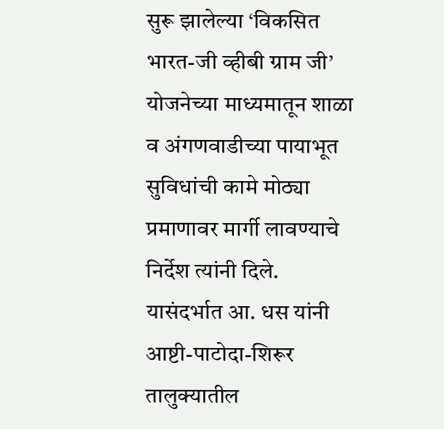सुरू झालेल्या ‘विकसित भारत-जी व्हीबी ग्राम जी’ योजनेच्या माध्यमातून शाळा व अंगणवाडीच्या पायाभूत सुविधांची कामे मोठ्या प्रमाणावर मार्गी लावण्याचे निर्देश त्यांनी दिले.
यासंदर्भात आ. धस यांनी आष्टी-पाटोदा-शिरूर तालुक्यातील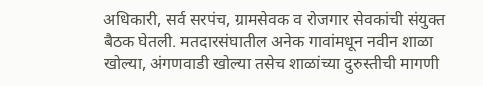अधिकारी, सर्व सरपंच, ग्रामसेवक व रोजगार सेवकांची संयुक्त बैठक घेतली. मतदारसंघातील अनेक गावांमधून नवीन शाळा खोल्या, अंगणवाडी खोल्या तसेच शाळांच्या दुरुस्तीची मागणी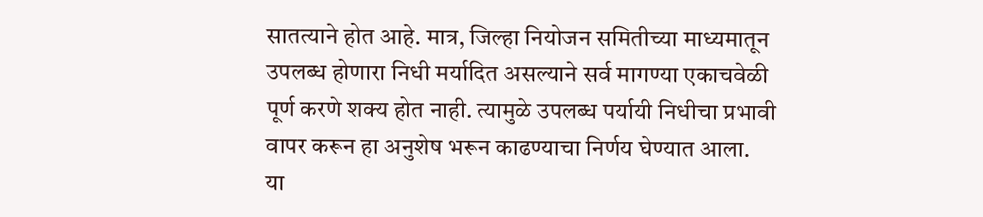सातत्याने होत आहे. मात्र, जिल्हा नियोजन समितीच्या माध्यमातून उपलब्ध होणारा निधी मर्यादित असल्याने सर्व मागण्या एकाचवेळी पूर्ण करणे शक्य होत नाही. त्यामुळे उपलब्ध पर्यायी निधीचा प्रभावी वापर करून हा अनुशेष भरून काढण्याचा निर्णय घेण्यात आला.
या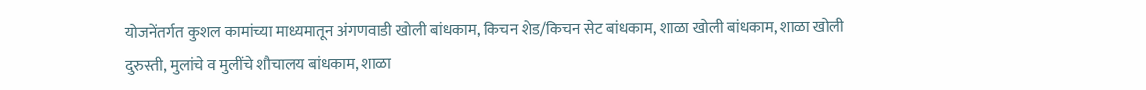योजनेंतर्गत कुशल कामांच्या माध्यमातून अंगणवाडी खोली बांधकाम, किचन शेड/किचन सेट बांधकाम, शाळा खोली बांधकाम, शाळा खोली दुरुस्ती, मुलांचे व मुलींचे शौचालय बांधकाम, शाळा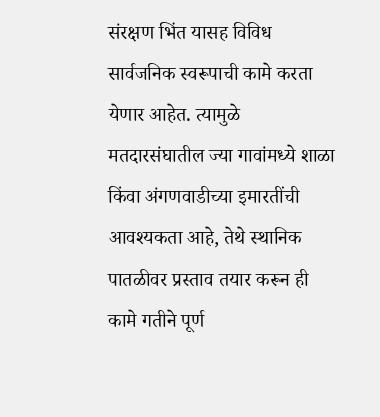संरक्षण भिंत यासह विविध सार्वजनिक स्वरूपाची कामे करता येणार आहेत. त्यामुळे मतदारसंघातील ज्या गावांमध्ये शाळा किंवा अंगणवाडीच्या इमारतींची आवश्यकता आहे, तेथे स्थानिक पातळीवर प्रस्ताव तयार करून ही कामे गतीने पूर्ण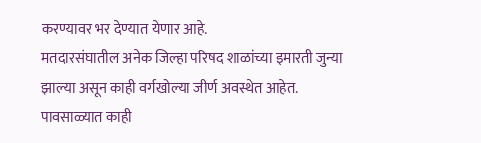करण्यावर भर देण्यात येणार आहे.
मतदारसंघातील अनेक जिल्हा परिषद शाळांच्या इमारती जुन्या झाल्या असून काही वर्गखोल्या जीर्ण अवस्थेत आहेत. पावसाळ्यात काही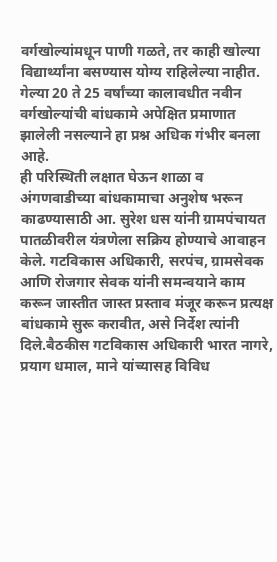वर्गखोल्यांमधून पाणी गळते, तर काही खोल्या विद्यार्थ्यांना बसण्यास योग्य राहिलेल्या नाहीत. गेल्या 20 ते 25 वर्षांच्या कालावधीत नवीन वर्गखोल्यांची बांधकामे अपेक्षित प्रमाणात झालेली नसल्याने हा प्रश्न अधिक गंभीर बनला आहे.
ही परिस्थिती लक्षात घेऊन शाळा व अंगणवाडीच्या बांधकामाचा अनुशेष भरून काढण्यासाठी आ. सुरेश धस यांनी ग्रामपंचायत पातळीवरील यंत्रणेला सक्रिय होण्याचे आवाहन केले. गटविकास अधिकारी, सरपंच, ग्रामसेवक आणि रोजगार सेवक यांनी समन्वयाने काम करून जास्तीत जास्त प्रस्ताव मंजूर करून प्रत्यक्ष बांधकामे सुरू करावीत, असे निर्देश त्यांनी दिले.बैठकीस गटविकास अधिकारी भारत नागरे, प्रयाग धमाल, माने यांच्यासह विविध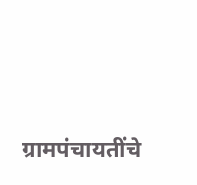ग्रामपंचायतींचे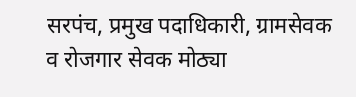सरपंच, प्रमुख पदाधिकारी, ग्रामसेवक व रोजगार सेवक मोठ्या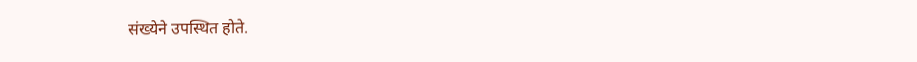संख्येने उपस्थित होते.